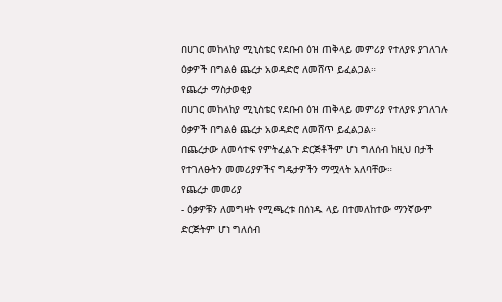በሀገር መከላከያ ሚኒስቴር የደቡብ ዕዝ ጠቅላይ መምሪያ የተለያዩ ያገለገሉ ዕቃዎች በግልፅ ጨረታ አወዳድሮ ለመሸጥ ይፈልጋል።
የጨረታ ማስታወቂያ
በሀገር መከላከያ ሚኒስቴር የደቡብ ዕዝ ጠቅላይ መምሪያ የተለያዩ ያገለገሉ ዕቃዎች በግልፅ ጨረታ አወዳድሮ ለመሸጥ ይፈልጋል።
በጨረታው ለመሳተፍ የምትፈልጉ ድርጅቶችም ሆነ ግለሰብ ከዚህ በታች የተገለፁትን መመሪያዎችና ግዴታዎችን ማሟላት አለባቸው።
የጨረታ መመሪያ
- ዕቃዎቹን ለመግዛት የሚጫረቱ በሰነዱ ላይ በተመለከተው ማንኛውም ድርጅትም ሆነ ግለሰብ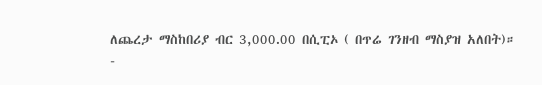ለጨረታ ማስከበሪያ ብር 3,000.00 በሲፒኦ ( በጥሬ ገንዘብ ማስያዝ አለበት)።
-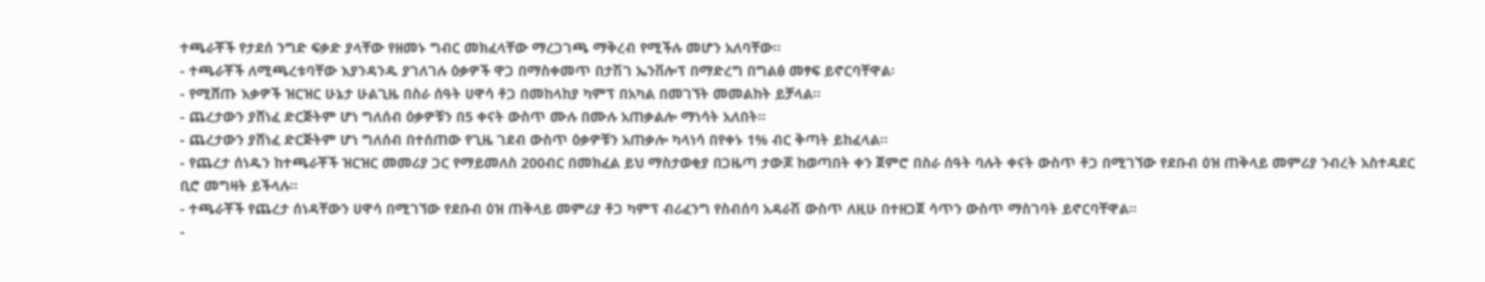ተጫራቾች የታደሰ ንግድ ፍቃድ ያላቸው የዘመኑ ግብር መክፈላቸው ማረጋገጫ ማቅረብ የሚችሉ መሆን አለባቸው፡፡
- ተጫራቾች ለሚጫረቱባቸው እያንዳንዱ ያገለገሉ ዕቃዎች ዋጋ በማስቀመጥ በታሽገ ኤንቨሎፕ በማድረግ በግልፅ መፃፍ ይኖርባቸዋል፡
- የሚሸጡ እቃዎች ዝርዝር ሁኔታ ሁልጊዜ በስራ ሰዓት ሀዋሳ ቶጋ በመከላከያ ካምፕ በአካል በመገኘት መመልከት ይቻላል።
- ጨረታውን ያሸነፈ ድርጅትም ሆነ ግለሰብ ዕቃዎቹን በ5 ቀናት ውስጥ ሙሉ በሙሉ አጠቃልሎ ማነሳት አለበት።
- ጨረታውን ያሸነፈ ድርጅትም ሆነ ግለሰብ በተሰጠው የጊዜ ገደብ ውስጥ ዕቃዎቹን አጠቃሎ ካላነሳ በየቀኑ 1% ብር ቅጣት ይከፈላል፡፡
- የጨረታ ሰነዱን ከተጫራቾች ዝርዝር መመሪያ ጋር የማይመለስ 200ብር በመክፈል ይህ ማስታወቂያ በጋዜጣ ታውጆ ከወጣበት ቀን ጀምሮ በስራ ሰዓት ባሉት ቀናት ውስጥ ቶጋ በሚገኘው የደቡብ ዕዝ ጠቅላይ መምሪያ ንብረት አስተዳደር ቢሮ መግዛት ይችላሉ።
- ተጫራቾች የጨረታ ሰነዳቸውን ሀዋሳ በሚገኘው የደቡብ ዕዝ ጠቅላይ መምሪያ ቶጋ ካምፕ ብሪፈንግ የስብሰባ አዳራሽ ውስጥ ለዚሁ በተዘጋጀ ሳጥን ውስጥ ማስገባት ይኖርባቸዋል፡፡
-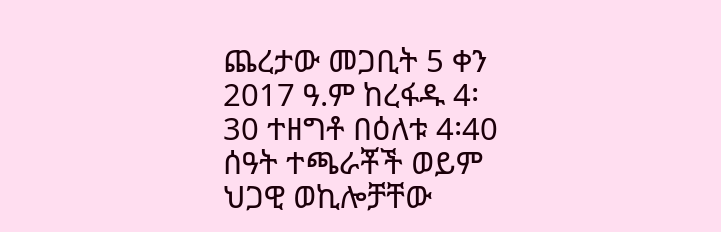ጨረታው መጋቢት 5 ቀን 2017 ዓ.ም ከረፋዱ 4፡30 ተዘግቶ በዕለቱ 4፡40 ሰዓት ተጫራቾች ወይም ህጋዊ ወኪሎቻቸው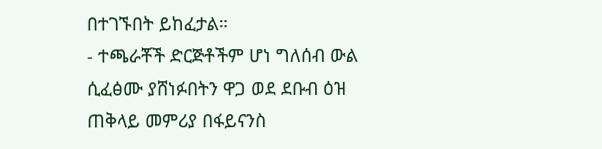በተገኙበት ይከፈታል።
- ተጫራቾች ድርጅቶችም ሆነ ግለሰብ ውል ሲፈፅሙ ያሸነፉበትን ዋጋ ወደ ደቡብ ዕዝ ጠቅላይ መምሪያ በፋይናንስ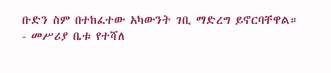ቡድን ስም በተከፈተው አካውንት ገቢ ማድረግ ይኖርባቸዋል።
- መሥሪያ ቤቱ የተሻለ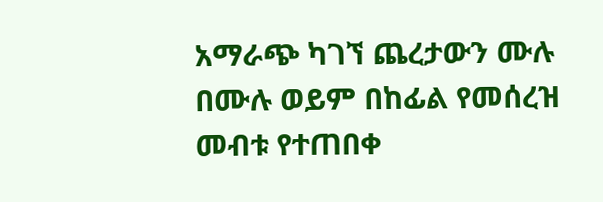አማራጭ ካገኘ ጨረታውን ሙሉ በሙሉ ወይም በከፊል የመሰረዝ መብቱ የተጠበቀ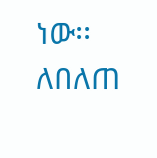ነው፡፡
ለበለጠ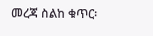መረጃ ስልከ ቁጥር፡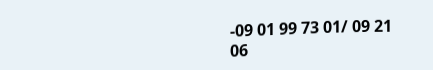-09 01 99 73 01/ 09 21 06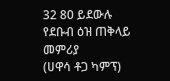32 80 ይደውሉ
የደቡብ ዕዝ ጠቅላይ መምሪያ
(ሀዋሳ ቶጋ ካምፕ)